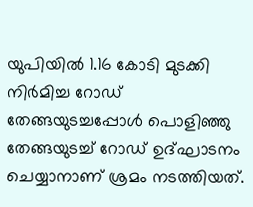യുപിയിൽ 1.16 കോടി മുടക്കി നിർമിച്ച റോഡ് തേങ്ങയുടച്ചപ്പോൾ പൊളിഞ്ഞു
തേങ്ങയുടച്ച് റോഡ് ഉദ്ഘാടനം ചെയ്യാനാണ് ശ്രമം നടത്തിയത്.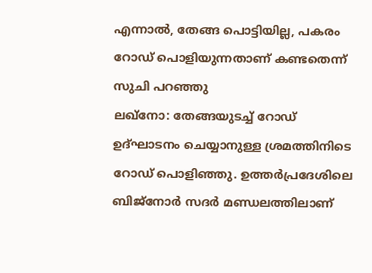എന്നാൽ, തേങ്ങ പൊട്ടിയില്ല, പകരം റോഡ് പൊളിയുന്നതാണ് കണ്ടതെന്ന് സുചി പറഞ്ഞു
ലഖ്നോ: തേങ്ങയുടച്ച് റോഡ് ഉദ്ഘാടനം ചെയ്യാനുള്ള ശ്രമത്തിനിടെ റോഡ് പൊളിഞ്ഞു. ഉത്തർപ്രദേശിലെ ബിജ്നോർ സദർ മണ്ഡലത്തിലാണ്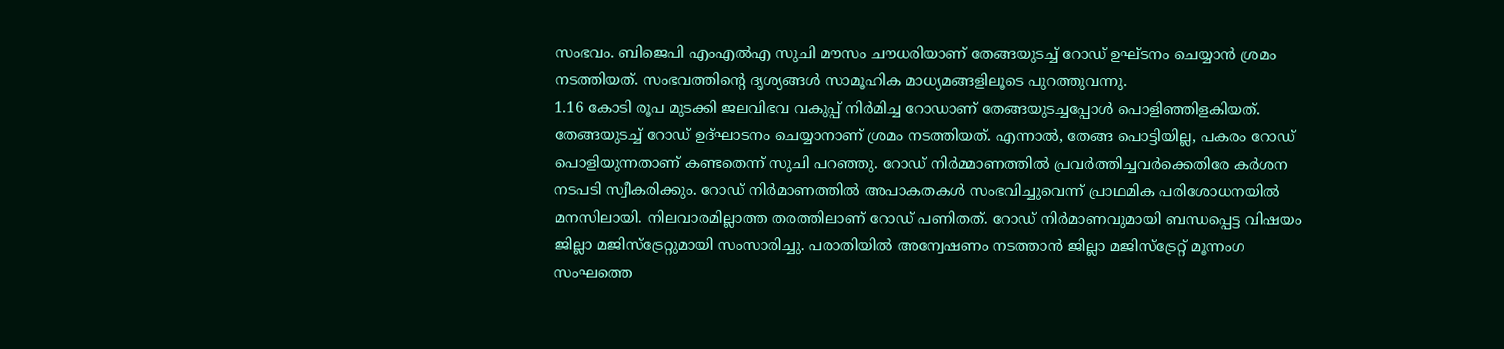സംഭവം. ബിജെപി എംഎൽഎ സുചി മൗസം ചൗധരിയാണ് തേങ്ങയുടച്ച് റോഡ് ഉഘ്ടനം ചെയ്യാൻ ശ്രമം നടത്തിയത്. സംഭവത്തിൻ്റെ ദൃശ്യങ്ങൾ സാമൂഹിക മാധ്യമങ്ങളിലൂടെ പുറത്തുവന്നു.
1.16 കോടി രൂപ മുടക്കി ജലവിഭവ വകുപ്പ് നിർമിച്ച റോഡാണ് തേങ്ങയുടച്ചപ്പോൾ പൊളിഞ്ഞിളകിയത്. തേങ്ങയുടച്ച് റോഡ് ഉദ്ഘാടനം ചെയ്യാനാണ് ശ്രമം നടത്തിയത്. എന്നാൽ, തേങ്ങ പൊട്ടിയില്ല, പകരം റോഡ് പൊളിയുന്നതാണ് കണ്ടതെന്ന് സുചി പറഞ്ഞു. റോഡ് നിർമ്മാണത്തിൽ പ്രവർത്തിച്ചവർക്കെതിരേ കർശന നടപടി സ്വീകരിക്കും. റോഡ് നിർമാണത്തിൽ അപാകതകൾ സംഭവിച്ചുവെന്ന് പ്രാഥമിക പരിശോധനയിൽ മനസിലായി. നിലവാരമില്ലാത്ത തരത്തിലാണ് റോഡ് പണിതത്. റോഡ് നിർമാണവുമായി ബന്ധപ്പെട്ട വിഷയം ജില്ലാ മജിസ്ട്രേറ്റുമായി സംസാരിച്ചു. പരാതിയിൽ അന്വേഷണം നടത്താൻ ജില്ലാ മജിസ്ട്രേറ്റ് മൂന്നംഗ സംഘത്തെ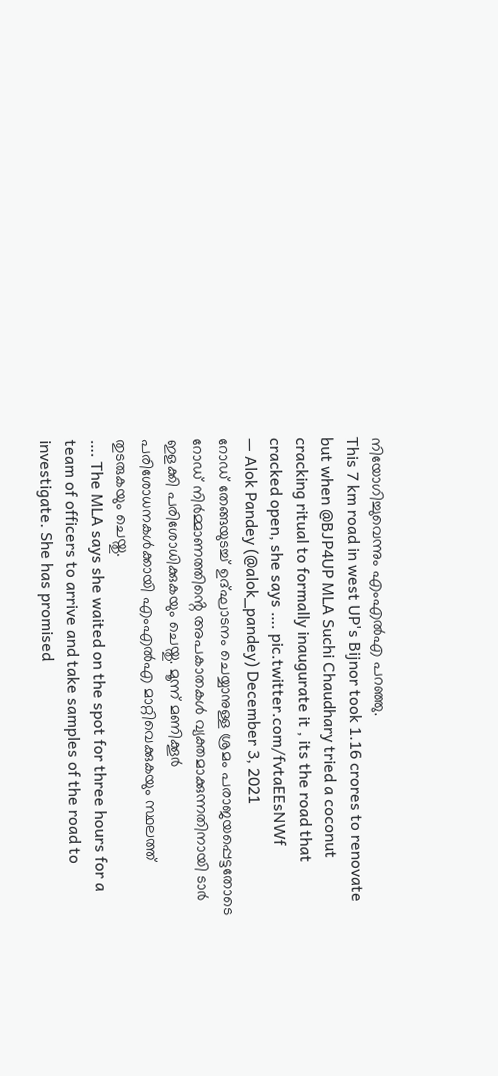നിയോഗിച്ചുവെന്നും എംഎൽഎ പറഞ്ഞു.
This 7 km road in west UP's Bijnor took 1.16 crores to renovate but when @BJP4UP MLA Suchi Chaudhary tried a coconut cracking ritual to formally inaugurate it , its the road that cracked open, she says …. pic.twitter.com/fvtaEEsNWf
— Alok Pandey (@alok_pandey) December 3, 2021
റോഡ് തേങ്ങയുടച്ച് ഉദ്ഘാടനം ചെയ്യാനുള്ള ശ്രമം പരാജയപ്പെട്ടതോടെ റോഡ് നിർമ്മാണത്തിൻ്റെ അപകാതകൾ വ്യക്തമാക്കുന്നതിനായി ടാർ ഇളക്കി പരിശോധിക്കുകയും ചെയ്തു. മൂന്ന് മണിക്കൂർ പരിശോധനകൾക്കായി എംഎൽഎ മാറ്റിവെക്കുകയും സ്ഥലത്ത് തുടരുകയും ചെയ്തു.
…. The MLA says she waited on the spot for three hours for a team of officers to arrive and take samples of the road to investigate. She has promised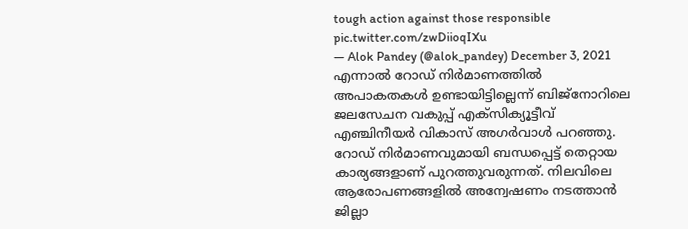tough action against those responsible pic.twitter.com/zwDiioqIXu
— Alok Pandey (@alok_pandey) December 3, 2021
എന്നാൽ റോഡ് നിർമാണത്തിൽ അപാകതകൾ ഉണ്ടായിട്ടില്ലെന്ന് ബിജ്നോറിലെ ജലസേചന വകുപ്പ് എക്സിക്യൂട്ടീവ് എഞ്ചിനീയർ വികാസ് അഗർവാൾ പറഞ്ഞു. റോഡ് നിർമാണവുമായി ബന്ധപ്പെട്ട് തെറ്റായ കാര്യങ്ങളാണ് പുറത്തുവരുന്നത്. നിലവിലെ ആരോപണങ്ങളിൽ അന്വേഷണം നടത്താൻ ജില്ലാ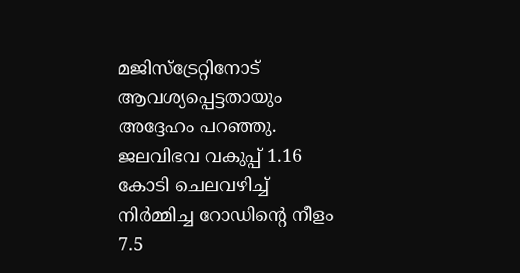മജിസ്ട്രേറ്റിനോട് ആവശ്യപ്പെട്ടതായും അദ്ദേഹം പറഞ്ഞു. ജലവിഭവ വകുപ്പ് 1.16 കോടി ചെലവഴിച്ച് നിർമ്മിച്ച റോഡിൻ്റെ നീളം 7.5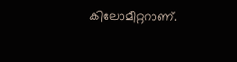കിലോമീറ്ററാണ്.